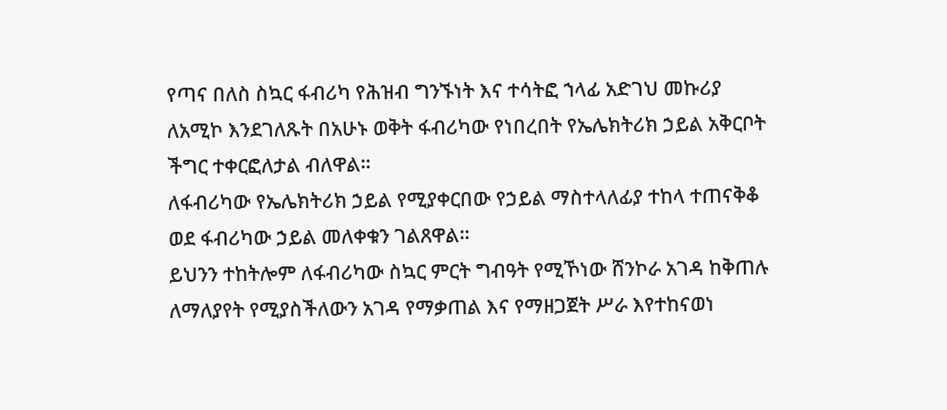የጣና በለስ ስኳር ፋብሪካ የሕዝብ ግንኙነት እና ተሳትፎ ኀላፊ አድገህ መኩሪያ ለአሚኮ እንደገለጹት በአሁኑ ወቅት ፋብሪካው የነበረበት የኤሌክትሪክ ኃይል አቅርቦት ችግር ተቀርፎለታል ብለዋል።
ለፋብሪካው የኤሌክትሪክ ኃይል የሚያቀርበው የኃይል ማስተላለፊያ ተከላ ተጠናቅቆ ወደ ፋብሪካው ኃይል መለቀቁን ገልጸዋል።
ይህንን ተከትሎም ለፋብሪካው ስኳር ምርት ግብዓት የሚኾነው ሸንኮራ አገዳ ከቅጠሉ ለማለያየት የሚያስችለውን አገዳ የማቃጠል እና የማዘጋጀት ሥራ እየተከናወነ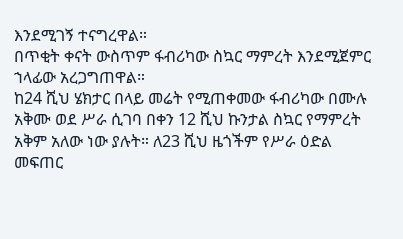እንደሚገኝ ተናግረዋል።
በጥቂት ቀናት ውስጥም ፋብሪካው ስኳር ማምረት እንደሚጀምር ኀላፊው አረጋግጠዋል።
ከ24 ሺህ ሄክታር በላይ መሬት የሚጠቀመው ፋብሪካው በሙሉ አቅሙ ወደ ሥራ ሲገባ በቀን 12 ሺህ ኩንታል ስኳር የማምረት አቅም አለው ነው ያሉት። ለ23 ሺህ ዜጎችም የሥራ ዕድል መፍጠር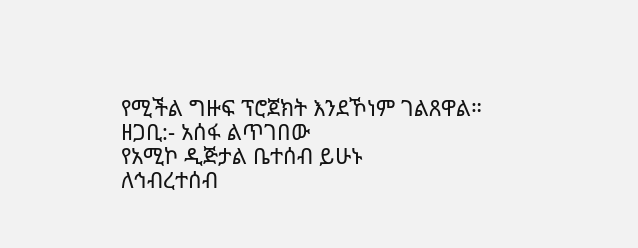የሚችል ግዙፍ ፕሮጀክት እንደኾነም ገልጸዋል።
ዘጋቢ:- አሰፋ ልጥገበው
የአሚኮ ዲጅታል ቤተሰብ ይሁኑ
ለኅብረተሰብ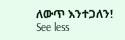ለውጥ እንተጋለን!
See less